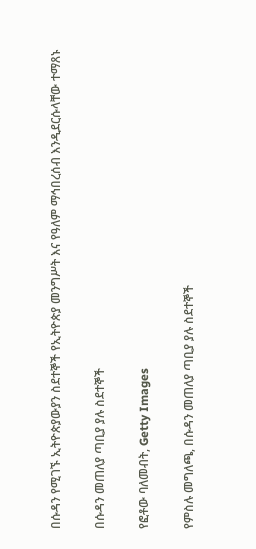በሱዳን የሚገኙ ኢትዮጵያውያን ስደተኞች የኢትዮጵያ መንግሥት እና የዓለም ማኅበረሰብ እንዲደርሱላቸው ተማጸኑ

በሱዳን መጠለያ ጣቢያ ያሉ ስደተኞች

የፎቶው ባለመብት, Getty Images

የምስሉ መግለጫ, በሱዳን መጠለያ ጣቢያ ያሉ ስደተኞች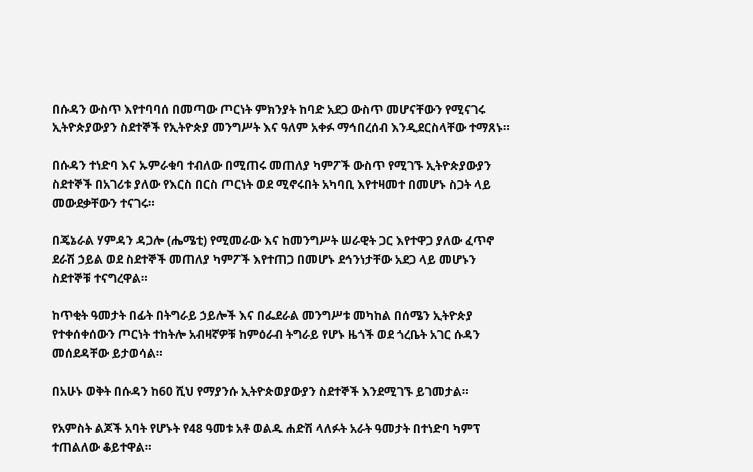በሱዳን ውስጥ እየተባባሰ በመጣው ጦርነት ምክንያት ከባድ አደጋ ውስጥ መሆናቸውን የሚናገሩ ኢትዮጵያውያን ስደተኞች የኢትዮጵያ መንግሥት እና ዓለም አቀፉ ማኅበረሰብ እንዲደርስላቸው ተማጸኑ።

በሱዳን ተነድባ እና ኡምራቁባ ተብለው በሚጠሩ መጠለያ ካምፖች ውስጥ የሚገኙ ኢትዮጵያውያን ስደተኞች በአገሪቱ ያለው የእርስ በርስ ጦርነት ወደ ሚኖሩበት አካባቢ እየተዛመተ በመሆኑ ስጋት ላይ መውደቃቸውን ተናገሩ።

በጄኔራል ሃምዳን ዳጋሎ (ሔሜቲ) የሚመራው እና ከመንግሥት ሠራዊት ጋር እየተዋጋ ያለው ፈጥኖ ደራሽ ኃይል ወደ ስደተኞች መጠለያ ካምፖች እየተጠጋ በመሆኑ ደኅንነታቸው አደጋ ላይ መሆኑን ስደተኞቹ ተናግረዋል።

ከጥቂት ዓመታት በፊት በትግራይ ኃይሎች እና በፌደራል መንግሥቱ መካከል በሰሜን ኢትዮጵያ የተቀሰቀሰውን ጦርነት ተከትሎ አብዛኛዎቹ ከምዕራብ ትግራይ የሆኑ ዜጎች ወደ ጎረቤት አገር ሱዳን መሰደዳቸው ይታወሳል።

በአሁኑ ወቅት በሱዳን ከ60 ሺህ የማያንሱ ኢትዮጵወያውያን ስደተኞች እንደሚገኙ ይገመታል።

የአምስት ልጆች አባት የሆኑት የ48 ዓመቱ አቶ ወልዱ ሐድሽ ላለፉት አራት ዓመታት በተነድባ ካምፕ ተጠልለው ቆይተዋል።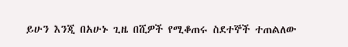ይሁን እንጂ በአሁኑ ጊዜ በሺዎች የሚቆጠሩ ስደተኞች ተጠልለው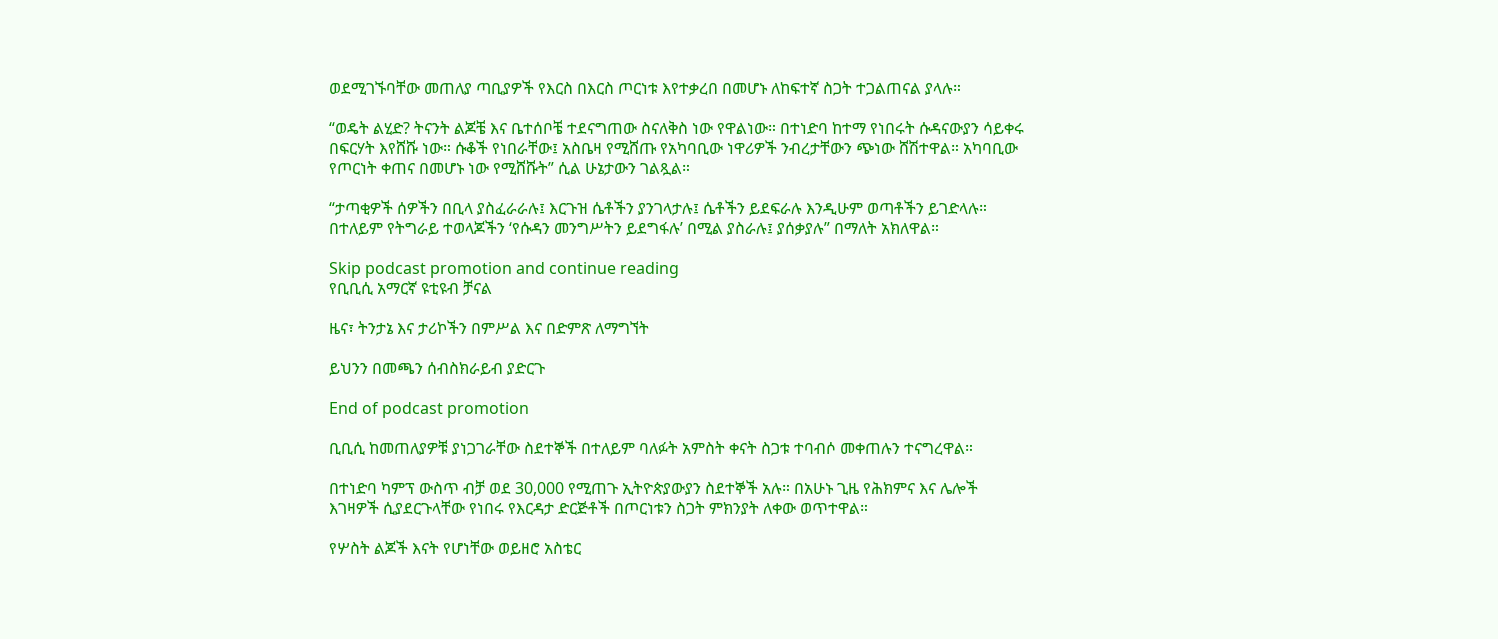ወደሚገኙባቸው መጠለያ ጣቢያዎች የእርስ በእርስ ጦርነቱ እየተቃረበ በመሆኑ ለከፍተኛ ስጋት ተጋልጠናል ያላሉ።

“ወዴት ልሂድ? ትናንት ልጆቼ እና ቤተሰቦቼ ተደናግጠው ስናለቅስ ነው የዋልነው። በተነድባ ከተማ የነበሩት ሱዳናውያን ሳይቀሩ በፍርሃት እየሸሹ ነው። ሱቆች የነበራቸው፤ አስቤዛ የሚሸጡ የአካባቢው ነዋሪዎች ንብረታቸውን ጭነው ሸሽተዋል። አካባቢው የጦርነት ቀጠና በመሆኑ ነው የሚሸሹት” ሲል ሁኔታውን ገልጿል።

“ታጣቂዎች ሰዎችን በቢላ ያስፈራራሉ፤ እርጉዝ ሴቶችን ያንገላታሉ፤ ሴቶችን ይደፍራሉ እንዲሁም ወጣቶችን ይገድላሉ። በተለይም የትግራይ ተወላጆችን ‘የሱዳን መንግሥትን ይደግፋሉ’ በሚል ያስራሉ፤ ያሰቃያሉ” በማለት አክለዋል።

Skip podcast promotion and continue reading
የቢቢሲ አማርኛ ዩቲዩብ ቻናል

ዜና፣ ትንታኔ እና ታሪኮችን በምሥል እና በድምጽ ለማግኘት

ይህንን በመጫን ሰብስክራይብ ያድርጉ

End of podcast promotion

ቢቢሲ ከመጠለያዎቹ ያነጋገራቸው ስደተኞች በተለይም ባለፉት አምስት ቀናት ስጋቱ ተባብሶ መቀጠሉን ተናግረዋል።

በተነድባ ካምፕ ውስጥ ብቻ ወደ 30,000 የሚጠጉ ኢትዮጵያውያን ስደተኞች አሉ። በአሁኑ ጊዜ የሕክምና እና ሌሎች እገዛዎች ሲያደርጉላቸው የነበሩ የእርዳታ ድርጅቶች በጦርነቱን ስጋት ምክንያት ለቀው ወጥተዋል።

የሦስት ልጆች እናት የሆነቸው ወይዘሮ አስቴር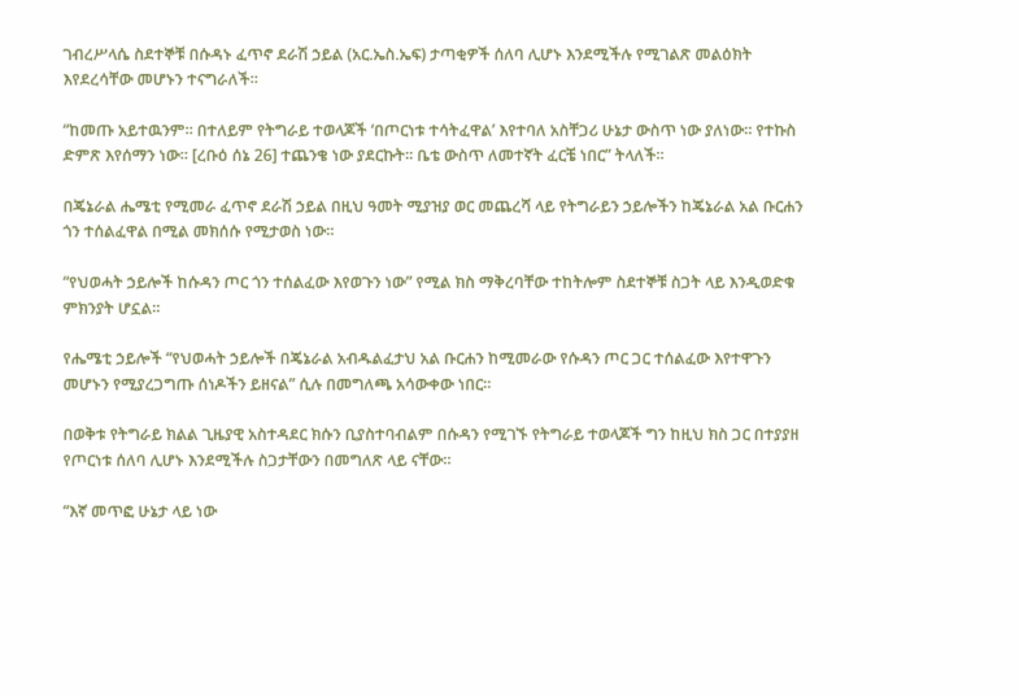ገብረሥላሴ ስደተኞቹ በሱዳኑ ፈጥኖ ደራሽ ኃይል (አር.ኤስ.ኤፍ) ታጣቂዎች ሰለባ ሊሆኑ እንደሚችሉ የሚገልጽ መልዕክት እየደረሳቸው መሆኑን ተናግራለች።

“ከመጡ አይተዉንም። በተለይም የትግራይ ተወላጆች ‘በጦርነቱ ተሳትፈዋል’ እየተባለ አስቸጋሪ ሁኔታ ውስጥ ነው ያለነው። የተኩስ ድምጽ እየሰማን ነው። [ረቡዕ ሰኔ 26] ተጨንቄ ነው ያደርኩት። ቤቴ ውስጥ ለመተኛት ፈርቼ ነበር” ትላለች።

በጄኔራል ሔሜቲ የሚመራ ፈጥኖ ደራሽ ኃይል በዚህ ዓመት ሚያዝያ ወር መጨረሻ ላይ የትግራይን ኃይሎችን ከጄኔራል አል ቡርሐን ጎን ተሰልፈዋል በሚል መክሰሱ የሚታወስ ነው።

“የህወሓት ኃይሎች ከሱዳን ጦር ጎን ተሰልፈው እየወጉን ነው” የሚል ክስ ማቅረባቸው ተከትሎም ስደተኞቹ ስጋት ላይ እንዲወድቁ ምክንያት ሆኗል።

የሔሜቲ ኃይሎች “የህወሓት ኃይሎች በጄኔራል አብዱልፈታህ አል ቡርሐን ከሚመራው የሱዳን ጦር ጋር ተሰልፈው እየተዋጉን መሆኑን የሚያረጋግጡ ሰነዶችን ይዘናል” ሲሉ በመግለጫ አሳውቀው ነበር።

በወቅቱ የትግራይ ክልል ጊዜያዊ አስተዳደር ክሱን ቢያስተባብልም በሱዳን የሚገኙ የትግራይ ተወላጆች ግን ከዚህ ክስ ጋር በተያያዘ የጦርነቱ ሰለባ ሊሆኑ እንደሚችሉ ስጋታቸውን በመግለጽ ላይ ናቸው።

“እኛ መጥፎ ሁኔታ ላይ ነው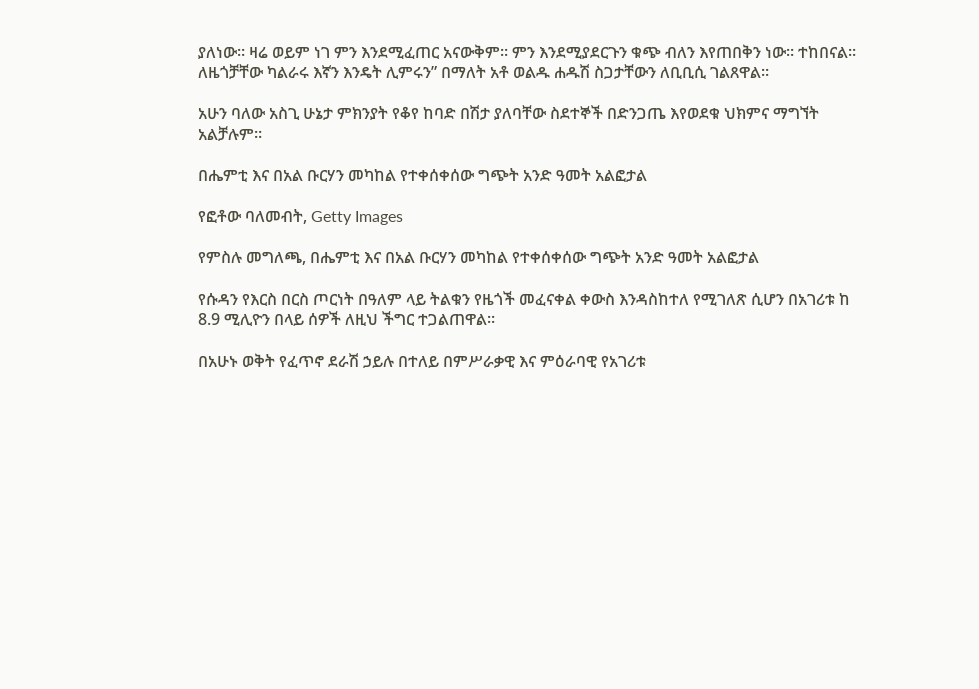ያለነው። ዛሬ ወይም ነገ ምን እንደሚፈጠር አናውቅም። ምን እንደሚያደርጉን ቁጭ ብለን እየጠበቅን ነው። ተከበናል። ለዜጎቻቸው ካልራሩ እኛን እንዴት ሊምሩን” በማለት አቶ ወልዱ ሐዱሽ ስጋታቸውን ለቢቢሲ ገልጸዋል።

አሁን ባለው አስጊ ሁኔታ ምክንያት የቆየ ከባድ በሽታ ያለባቸው ስደተኞች በድንጋጤ እየወደቁ ህክምና ማግኘት አልቻሉም።

በሔምቲ እና በአል ቡርሃን መካከል የተቀሰቀሰው ግጭት አንድ ዓመት አልፎታል

የፎቶው ባለመብት, Getty Images

የምስሉ መግለጫ, በሔምቲ እና በአል ቡርሃን መካከል የተቀሰቀሰው ግጭት አንድ ዓመት አልፎታል

የሱዳን የእርስ በርስ ጦርነት በዓለም ላይ ትልቁን የዜጎች መፈናቀል ቀውስ እንዳስከተለ የሚገለጽ ሲሆን በአገሪቱ ከ 8.9 ሚሊዮን በላይ ሰዎች ለዚህ ችግር ተጋልጠዋል።

በአሁኑ ወቅት የፈጥኖ ደራሽ ኃይሉ በተለይ በምሥራቃዊ እና ምዕራባዊ የአገሪቱ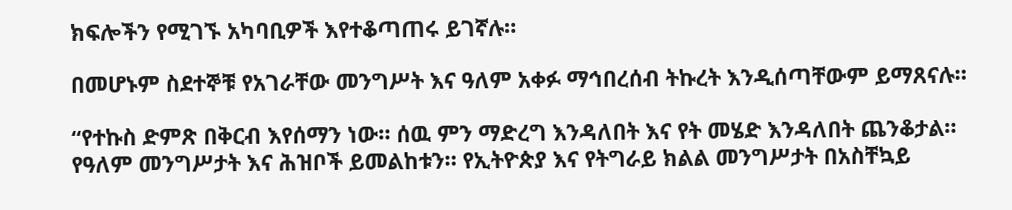ክፍሎችን የሚገኙ አካባቢዎች እየተቆጣጠሩ ይገኛሉ።

በመሆኑም ስደተኞቹ የአገራቸው መንግሥት እና ዓለም አቀፉ ማኅበረሰብ ትኩረት እንዲሰጣቸውም ይማጸናሉ።

“የተኩስ ድምጽ በቅርብ እየሰማን ነው። ሰዉ ምን ማድረግ እንዳለበት እና የት መሄድ እንዳለበት ጨንቆታል። የዓለም መንግሥታት እና ሕዝቦች ይመልከቱን። የኢትዮጵያ እና የትግራይ ክልል መንግሥታት በአስቸኳይ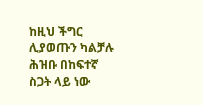ከዚህ ችግር ሊያወጡን ካልቻሉ ሕዝቡ በከፍተኛ ስጋት ላይ ነው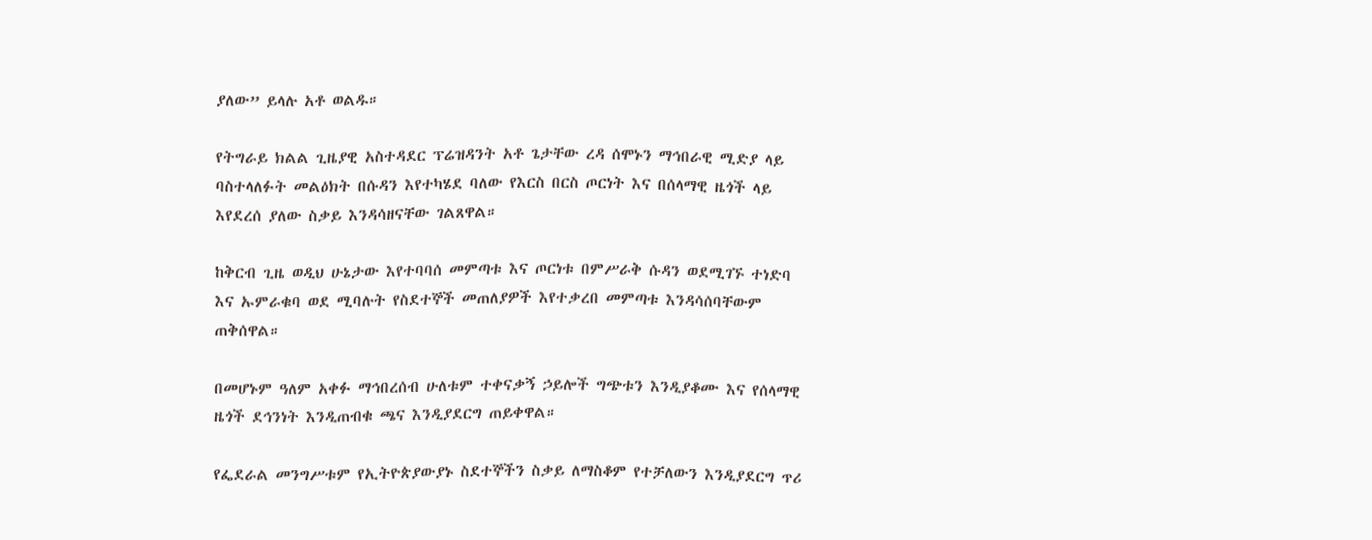ያለው” ይላሉ አቶ ወልዱ።

የትግራይ ክልል ጊዜያዊ አስተዳደር ፕሬዝዳንት አቶ ጌታቸው ረዳ ሰሞኑን ማኅበራዊ ሚድያ ላይ ባስተላለፉት መልዕክት በሱዳን እየተካሄደ ባለው የእርስ በርስ ጦርነት እና በሰላማዊ ዜጎች ላይ እየደረሰ ያለው ስቃይ እንዳሳዘናቸው ገልጸዋል።

ከቅርብ ጊዜ ወዲህ ሁኔታው እየተባባሰ መምጣቱ እና ጦርነቱ በምሥራቅ ሱዳን ወደሚገኙ ተነድባ እና ኡምራቁባ ወደ ሚባሉት የስደተኞች መጠለያዎች እየተቃረበ መምጣቱ እንዳሳሰባቸውም ጠቅሰዋል።

በመሆኑም ዓለም አቀፉ ማኅበረሰብ ሁለቱም ተቀናቃኝ ኃይሎች ግጭቱን እንዲያቆሙ እና የሰላማዊ ዜጎች ደኅንነት እንዲጠብቁ ጫና እንዲያደርግ ጠይቀዋል።

የፌደራል መንግሥቱም የኢትዮጵያውያኑ ስደተኞችን ስቃይ ለማስቆም የተቻለውን እንዲያደርግ ጥሪ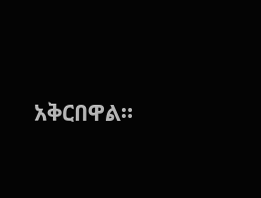አቅርበዋል።